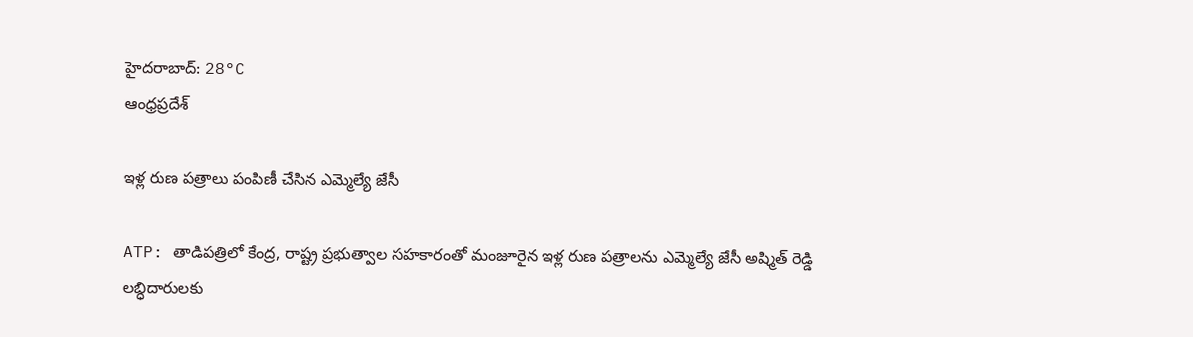హైదరాబాద్: 28°C
ఆంధ్రప్రదేశ్

ఇళ్ల రుణ పత్రాలు పంపిణీ చేసిన ఎమ్మెల్యే జేసీ

ATP: తాడిపత్రిలో కేంద్ర, రాష్ట్ర ప్రభుత్వాల సహకారంతో మంజూరైన ఇళ్ల రుణ పత్రాలను ఎమ్మెల్యే జేసీ అష్మిత్ రెడ్డి లబ్ధిదారులకు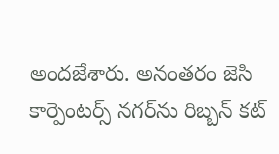అందజేశారు. అనంతరం జెసి కార్పెంటర్స్ నగర్‌ను రిబ్బన్ కట్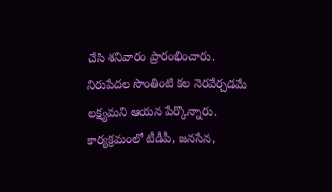చేసి శనివారం ప్రారంభించారు. నిరుపేదల సొంతింటి కల నెరవేర్చడమే లక్ష్యమని ఆయన పేర్కొన్నారు. కార్యక్రమంలో టీడీపీ, జనసేన,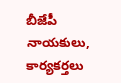బీజేపీ నాయకులు, కార్యకర్తలు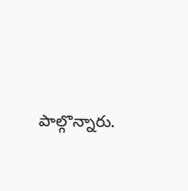పాల్గొన్నారు.